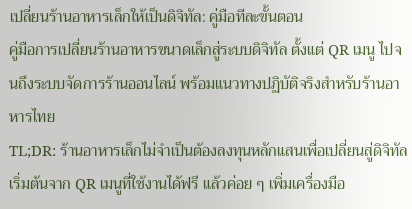เปลี่ยนร้านอาหารเล็กให้เป็นดิจิทัล: คู่มือทีละขั้นตอน
คู่มือการเปลี่ยนร้านอาหารขนาดเล็กสู่ระบบดิจิทัล ตั้งแต่ QR เมนู ไปจนถึงระบบจัดการร้านออนไลน์ พร้อมแนวทางปฏิบัติจริงสำหรับร้านอาหารไทย
TL;DR: ร้านอาหารเล็กไม่จำเป็นต้องลงทุนหลักแสนเพื่อเปลี่ยนสู่ดิจิทัล เริ่มต้นจาก QR เมนูที่ใช้งานได้ฟรี แล้วค่อย ๆ เพิ่มเครื่องมือ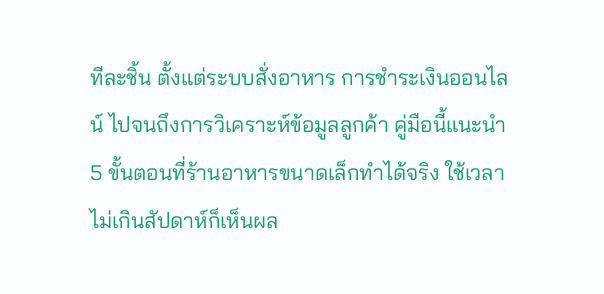ทีละชิ้น ตั้งแต่ระบบสั่งอาหาร การชำระเงินออนไลน์ ไปจนถึงการวิเคราะห์ข้อมูลลูกค้า คู่มือนี้แนะนำ 5 ขั้นตอนที่ร้านอาหารขนาดเล็กทำได้จริง ใช้เวลาไม่เกินสัปดาห์ก็เห็นผล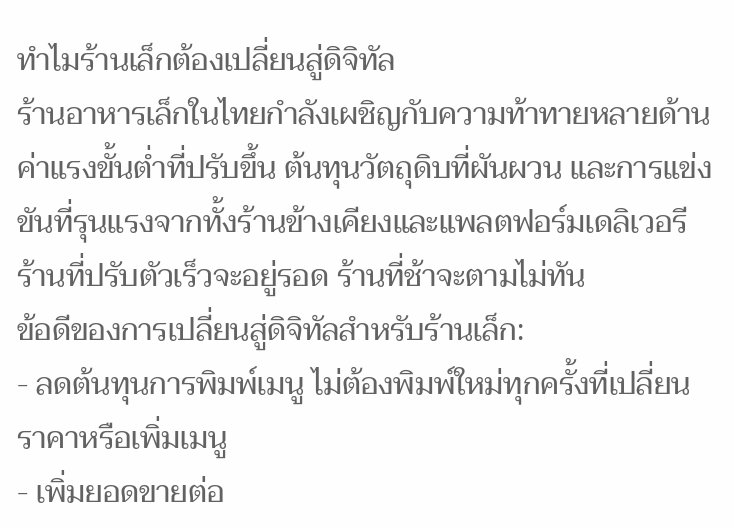ทำไมร้านเล็กต้องเปลี่ยนสู่ดิจิทัล
ร้านอาหารเล็กในไทยกำลังเผชิญกับความท้าทายหลายด้าน ค่าแรงขั้นต่ำที่ปรับขึ้น ต้นทุนวัตถุดิบที่ผันผวน และการแข่งขันที่รุนแรงจากทั้งร้านข้างเคียงและแพลตฟอร์มเดลิเวอรี ร้านที่ปรับตัวเร็วจะอยู่รอด ร้านที่ช้าจะตามไม่ทัน
ข้อดีของการเปลี่ยนสู่ดิจิทัลสำหรับร้านเล็ก:
- ลดต้นทุนการพิมพ์เมนู ไม่ต้องพิมพ์ใหม่ทุกครั้งที่เปลี่ยนราคาหรือเพิ่มเมนู
- เพิ่มยอดขายต่อ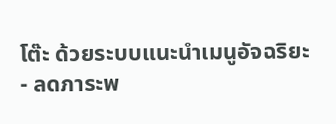โต๊ะ ด้วยระบบแนะนำเมนูอัจฉริยะ
- ลดภาระพ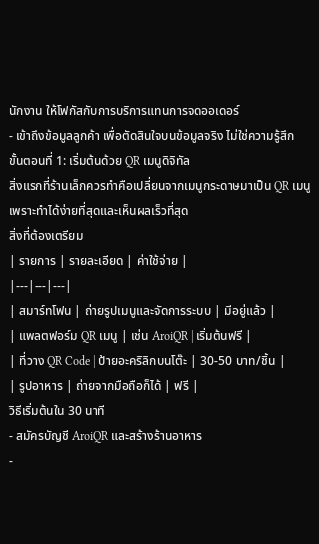นักงาน ให้โฟกัสกับการบริการแทนการจดออเดอร์
- เข้าถึงข้อมูลลูกค้า เพื่อตัดสินใจบนข้อมูลจริง ไม่ใช่ความรู้สึก
ขั้นตอนที่ 1: เริ่มต้นด้วย QR เมนูดิจิทัล
สิ่งแรกที่ร้านเล็กควรทำคือเปลี่ยนจากเมนูกระดาษมาเป็น QR เมนู เพราะทำได้ง่ายที่สุดและเห็นผลเร็วที่สุด
สิ่งที่ต้องเตรียม
| รายการ | รายละเอียด | ค่าใช้จ่าย |
|---|---|---|
| สมาร์ทโฟน | ถ่ายรูปเมนูและจัดการระบบ | มีอยู่แล้ว |
| แพลตฟอร์ม QR เมนู | เช่น AroiQR | เริ่มต้นฟรี |
| ที่วาง QR Code | ป้ายอะคริลิกบนโต๊ะ | 30-50 บาท/ชิ้น |
| รูปอาหาร | ถ่ายจากมือถือก็ได้ | ฟรี |
วิธีเริ่มต้นใน 30 นาที
- สมัครบัญชี AroiQR และสร้างร้านอาหาร
-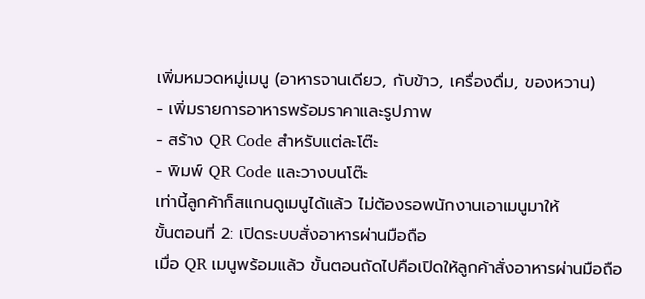เพิ่มหมวดหมู่เมนู (อาหารจานเดียว, กับข้าว, เครื่องดื่ม, ของหวาน)
- เพิ่มรายการอาหารพร้อมราคาและรูปภาพ
- สร้าง QR Code สำหรับแต่ละโต๊ะ
- พิมพ์ QR Code และวางบนโต๊ะ
เท่านี้ลูกค้าก็สแกนดูเมนูได้แล้ว ไม่ต้องรอพนักงานเอาเมนูมาให้
ขั้นตอนที่ 2: เปิดระบบสั่งอาหารผ่านมือถือ
เมื่อ QR เมนูพร้อมแล้ว ขั้นตอนถัดไปคือเปิดให้ลูกค้าสั่งอาหารผ่านมือถือ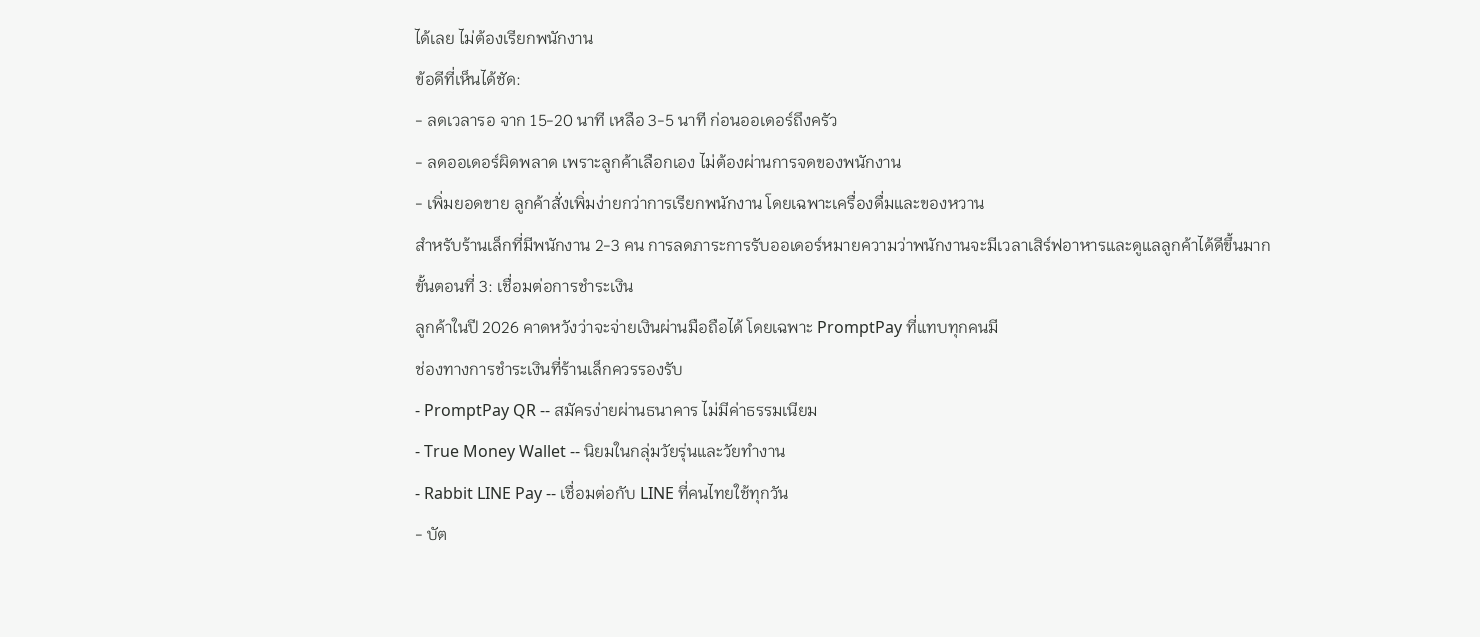ได้เลย ไม่ต้องเรียกพนักงาน
ข้อดีที่เห็นได้ชัด:
- ลดเวลารอ จาก 15-20 นาที เหลือ 3-5 นาที ก่อนออเดอร์ถึงครัว
- ลดออเดอร์ผิดพลาด เพราะลูกค้าเลือกเอง ไม่ต้องผ่านการจดของพนักงาน
- เพิ่มยอดขาย ลูกค้าสั่งเพิ่มง่ายกว่าการเรียกพนักงาน โดยเฉพาะเครื่องดื่มและของหวาน
สำหรับร้านเล็กที่มีพนักงาน 2-3 คน การลดภาระการรับออเดอร์หมายความว่าพนักงานจะมีเวลาเสิร์ฟอาหารและดูแลลูกค้าได้ดีขึ้นมาก
ขั้นตอนที่ 3: เชื่อมต่อการชำระเงิน
ลูกค้าในปี 2026 คาดหวังว่าจะจ่ายเงินผ่านมือถือได้ โดยเฉพาะ PromptPay ที่แทบทุกคนมี
ช่องทางการชำระเงินที่ร้านเล็กควรรองรับ
- PromptPay QR -- สมัครง่ายผ่านธนาคาร ไม่มีค่าธรรมเนียม
- True Money Wallet -- นิยมในกลุ่มวัยรุ่นและวัยทำงาน
- Rabbit LINE Pay -- เชื่อมต่อกับ LINE ที่คนไทยใช้ทุกวัน
- บัต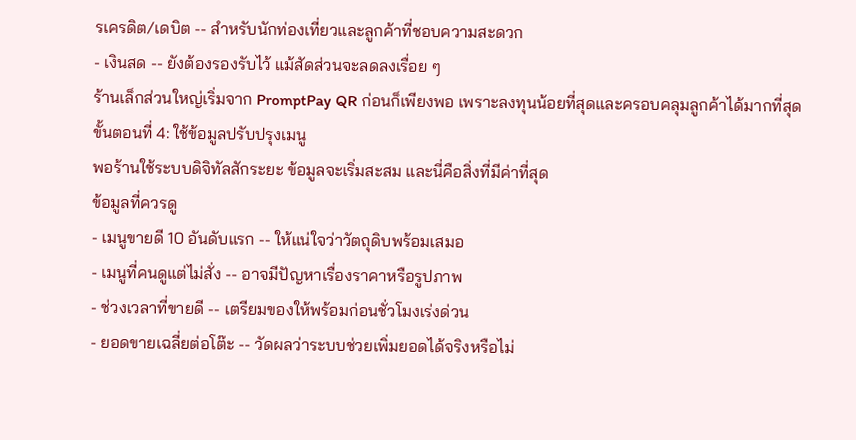รเครดิต/เดบิต -- สำหรับนักท่องเที่ยวและลูกค้าที่ชอบความสะดวก
- เงินสด -- ยังต้องรองรับไว้ แม้สัดส่วนจะลดลงเรื่อย ๆ
ร้านเล็กส่วนใหญ่เริ่มจาก PromptPay QR ก่อนก็เพียงพอ เพราะลงทุนน้อยที่สุดและครอบคลุมลูกค้าได้มากที่สุด
ขั้นตอนที่ 4: ใช้ข้อมูลปรับปรุงเมนู
พอร้านใช้ระบบดิจิทัลสักระยะ ข้อมูลจะเริ่มสะสม และนี่คือสิ่งที่มีค่าที่สุด
ข้อมูลที่ควรดู
- เมนูขายดี 10 อันดับแรก -- ให้แน่ใจว่าวัตถุดิบพร้อมเสมอ
- เมนูที่คนดูแต่ไม่สั่ง -- อาจมีปัญหาเรื่องราคาหรือรูปภาพ
- ช่วงเวลาที่ขายดี -- เตรียมของให้พร้อมก่อนชั่วโมงเร่งด่วน
- ยอดขายเฉลี่ยต่อโต๊ะ -- วัดผลว่าระบบช่วยเพิ่มยอดได้จริงหรือไม่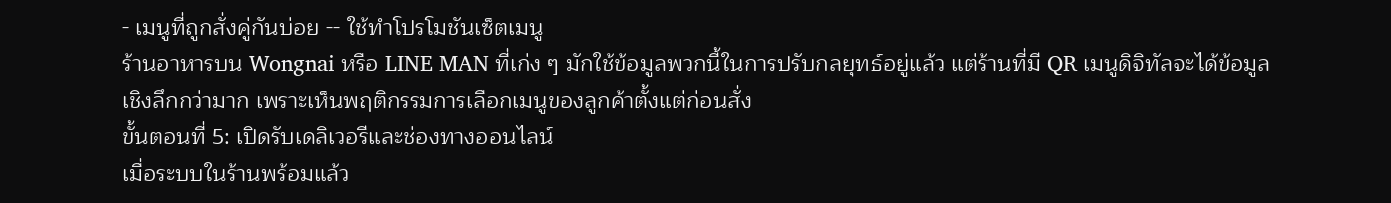- เมนูที่ถูกสั่งคู่กันบ่อย -- ใช้ทำโปรโมชันเซ็ตเมนู
ร้านอาหารบน Wongnai หรือ LINE MAN ที่เก่ง ๆ มักใช้ข้อมูลพวกนี้ในการปรับกลยุทธ์อยู่แล้ว แต่ร้านที่มี QR เมนูดิจิทัลจะได้ข้อมูลเชิงลึกกว่ามาก เพราะเห็นพฤติกรรมการเลือกเมนูของลูกค้าตั้งแต่ก่อนสั่ง
ขั้นตอนที่ 5: เปิดรับเดลิเวอรีและช่องทางออนไลน์
เมื่อระบบในร้านพร้อมแล้ว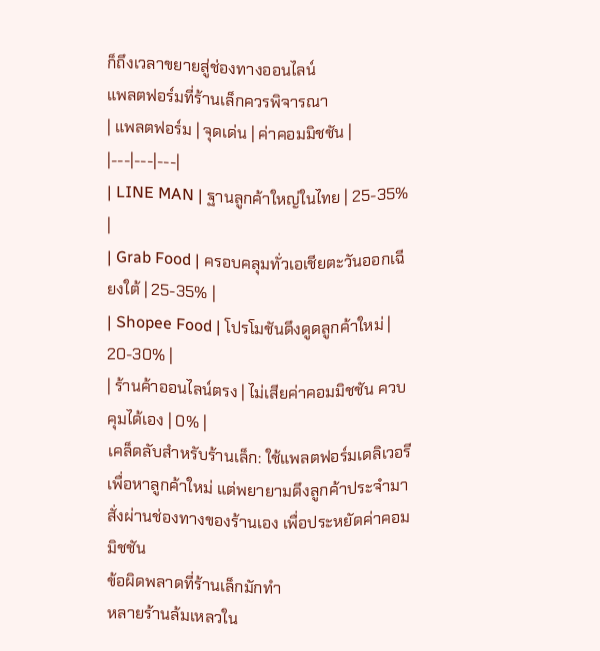ก็ถึงเวลาขยายสู่ช่องทางออนไลน์
แพลตฟอร์มที่ร้านเล็กควรพิจารณา
| แพลตฟอร์ม | จุดเด่น | ค่าคอมมิชชัน |
|---|---|---|
| LINE MAN | ฐานลูกค้าใหญ่ในไทย | 25-35% |
| Grab Food | ครอบคลุมทั่วเอเชียตะวันออกเฉียงใต้ | 25-35% |
| Shopee Food | โปรโมชันดึงดูดลูกค้าใหม่ | 20-30% |
| ร้านค้าออนไลน์ตรง | ไม่เสียค่าคอมมิชชัน ควบคุมได้เอง | 0% |
เคล็ดลับสำหรับร้านเล็ก: ใช้แพลตฟอร์มเดลิเวอรีเพื่อหาลูกค้าใหม่ แต่พยายามดึงลูกค้าประจำมาสั่งผ่านช่องทางของร้านเอง เพื่อประหยัดค่าคอมมิชชัน
ข้อผิดพลาดที่ร้านเล็กมักทำ
หลายร้านล้มเหลวใน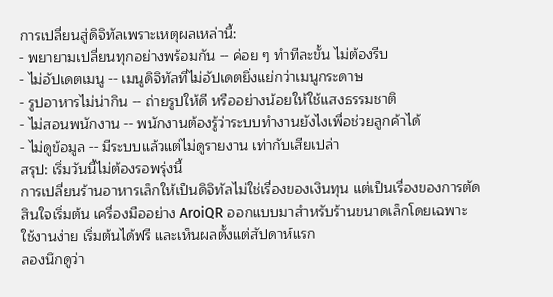การเปลี่ยนสู่ดิจิทัลเพราะเหตุผลเหล่านี้:
- พยายามเปลี่ยนทุกอย่างพร้อมกัน -- ค่อย ๆ ทำทีละขั้น ไม่ต้องรีบ
- ไม่อัปเดตเมนู -- เมนูดิจิทัลที่ไม่อัปเดตยิ่งแย่กว่าเมนูกระดาษ
- รูปอาหารไม่น่ากิน -- ถ่ายรูปให้ดี หรืออย่างน้อยให้ใช้แสงธรรมชาติ
- ไม่สอนพนักงาน -- พนักงานต้องรู้ว่าระบบทำงานยังไงเพื่อช่วยลูกค้าได้
- ไม่ดูข้อมูล -- มีระบบแล้วแต่ไม่ดูรายงาน เท่ากับเสียเปล่า
สรุป: เริ่มวันนี้ไม่ต้องรอพรุ่งนี้
การเปลี่ยนร้านอาหารเล็กให้เป็นดิจิทัลไม่ใช่เรื่องของเงินทุน แต่เป็นเรื่องของการตัดสินใจเริ่มต้น เครื่องมืออย่าง AroiQR ออกแบบมาสำหรับร้านขนาดเล็กโดยเฉพาะ ใช้งานง่าย เริ่มต้นได้ฟรี และเห็นผลตั้งแต่สัปดาห์แรก
ลองนึกดูว่า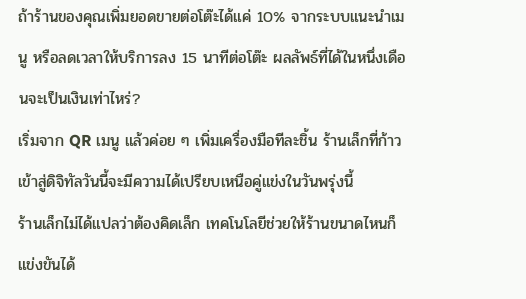ถ้าร้านของคุณเพิ่มยอดขายต่อโต๊ะได้แค่ 10% จากระบบแนะนำเมนู หรือลดเวลาให้บริการลง 15 นาทีต่อโต๊ะ ผลลัพธ์ที่ได้ในหนึ่งเดือนจะเป็นเงินเท่าไหร่?
เริ่มจาก QR เมนู แล้วค่อย ๆ เพิ่มเครื่องมือทีละชิ้น ร้านเล็กที่ก้าวเข้าสู่ดิจิทัลวันนี้จะมีความได้เปรียบเหนือคู่แข่งในวันพรุ่งนี้
ร้านเล็กไม่ได้แปลว่าต้องคิดเล็ก เทคโนโลยีช่วยให้ร้านขนาดไหนก็แข่งขันได้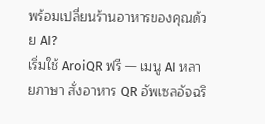พร้อมเปลี่ยนร้านอาหารของคุณด้วย AI?
เริ่มใช้ AroiQR ฟรี — เมนู AI หลายภาษา สั่งอาหาร QR อัพเซลอัจฉริ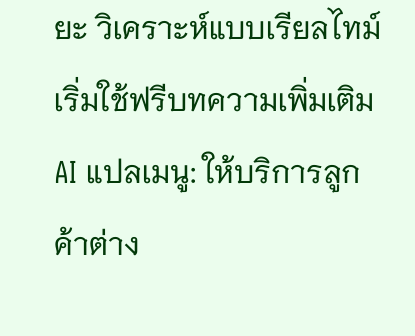ยะ วิเคราะห์แบบเรียลไทม์
เริ่มใช้ฟรีบทความเพิ่มเติม
AI แปลเมนู: ให้บริการลูกค้าต่าง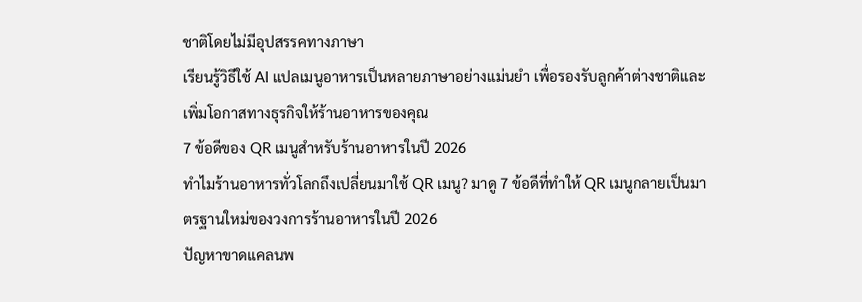ชาติโดยไม่มีอุปสรรคทางภาษา
เรียนรู้วิธีใช้ AI แปลเมนูอาหารเป็นหลายภาษาอย่างแม่นยำ เพื่อรองรับลูกค้าต่างชาติและเพิ่มโอกาสทางธุรกิจให้ร้านอาหารของคุณ
7 ข้อดีของ QR เมนูสำหรับร้านอาหารในปี 2026
ทำไมร้านอาหารทั่วโลกถึงเปลี่ยนมาใช้ QR เมนู? มาดู 7 ข้อดีที่ทำให้ QR เมนูกลายเป็นมาตรฐานใหม่ของวงการร้านอาหารในปี 2026
ปัญหาขาดแคลนพ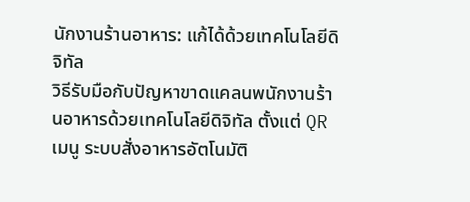นักงานร้านอาหาร: แก้ได้ด้วยเทคโนโลยีดิจิทัล
วิธีรับมือกับปัญหาขาดแคลนพนักงานร้านอาหารด้วยเทคโนโลยีดิจิทัล ตั้งแต่ QR เมนู ระบบสั่งอาหารอัตโนมัติ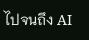ไปจนถึง AI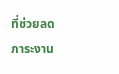ที่ช่วยลดภาระงาน